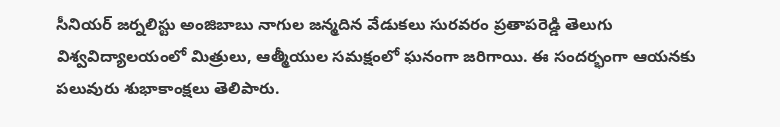సీనియర్ జర్నలిస్టు అంజిబాబు నాగుల జన్మదిన వేడుకలు సురవరం ప్రతాపరెడ్డి తెలుగు విశ్వవిద్యాలయంలో మిత్రులు, ఆత్మీయుల సమక్షంలో ఘనంగా జరిగాయి. ఈ సందర్భంగా ఆయనకు పలువురు శుభాకాంక్షలు తెలిపారు.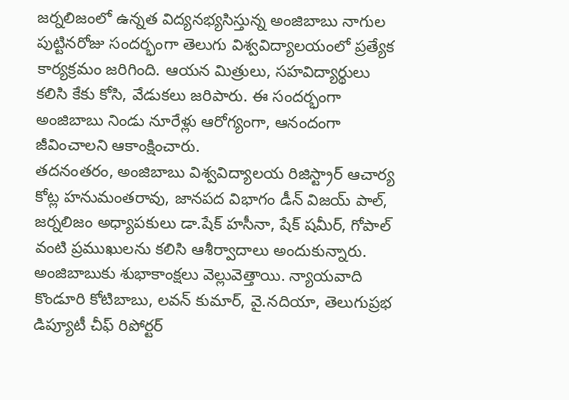జర్నలిజంలో ఉన్నత విద్యనభ్యసిస్తున్న అంజిబాబు నాగుల పుట్టినరోజు సందర్భంగా తెలుగు విశ్వవిద్యాలయంలో ప్రత్యేక కార్యక్రమం జరిగింది. ఆయన మిత్రులు, సహవిద్యార్థులు కలిసి కేకు కోసి, వేడుకలు జరిపారు. ఈ సందర్భంగా అంజిబాబు నిండు నూరేళ్లు ఆరోగ్యంగా, ఆనందంగా జీవించాలని ఆకాంక్షించారు.
తదనంతరం, అంజిబాబు విశ్వవిద్యాలయ రిజిస్ట్రార్ ఆచార్య కోట్ల హనుమంతరావు, జానపద విభాగం డీన్ విజయ్ పాల్, జర్నలిజం అధ్యాపకులు డా.షేక్ హసీనా, షేక్ షమీర్, గోపాల్ వంటి ప్రముఖులను కలిసి ఆశీర్వాదాలు అందుకున్నారు.
అంజిబాబుకు శుభాకాంక్షలు వెల్లువెత్తాయి. న్యాయవాది కొండూరి కోటిబాబు, లవన్ కుమార్, వై.నదియా, తెలుగుప్రభ డిప్యూటీ చీఫ్ రిపోర్టర్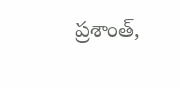ప్రశాంత్,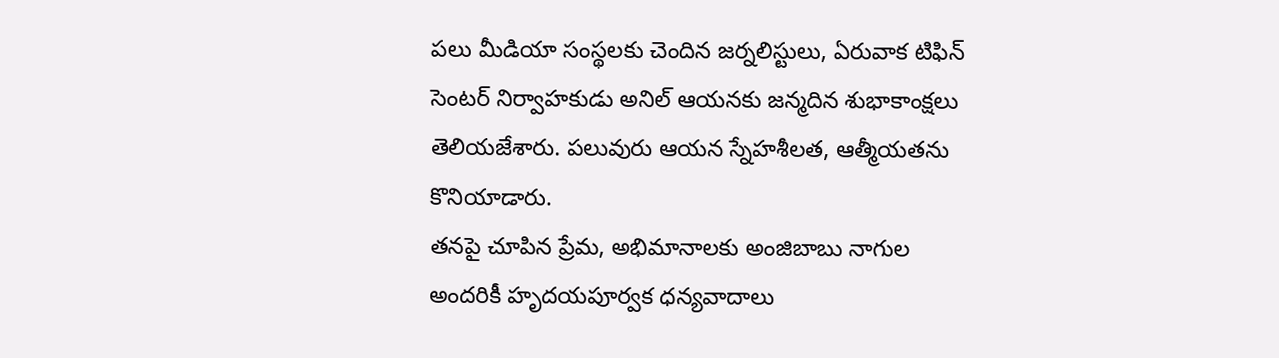పలు మీడియా సంస్థలకు చెందిన జర్నలిస్టులు, ఏరువాక టిఫిన్ సెంటర్ నిర్వాహకుడు అనిల్ ఆయనకు జన్మదిన శుభాకాంక్షలు తెలియజేశారు. పలువురు ఆయన స్నేహశీలత, ఆత్మీయతను కొనియాడారు.
తనపై చూపిన ప్రేమ, అభిమానాలకు అంజిబాబు నాగుల అందరికీ హృదయపూర్వక ధన్యవాదాలు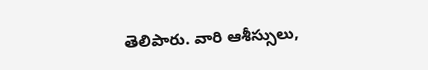తెలిపారు. వారి ఆశీస్సులు,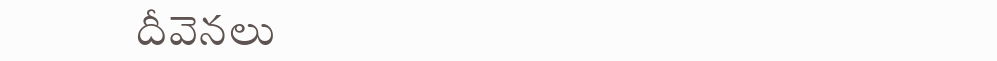దీవెనలు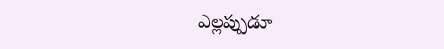ఎల్లప్పుడూ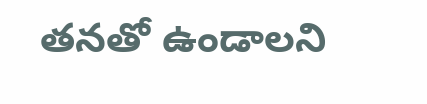తనతో ఉండాలని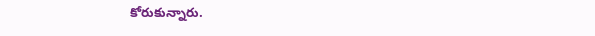కోరుకున్నారు.